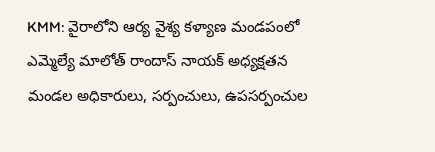KMM: వైరాలోని ఆర్య వైశ్య కళ్యాణ మండపంలో ఎమ్మెల్యే మాలోత్ రాందాస్ నాయక్ అధ్యక్షతన మండల అధికారులు, సర్పంచులు, ఉపసర్పంచుల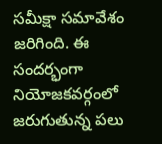సమీక్షా సమావేశం జరిగింది. ఈ సందర్భంగా నియోజకవర్గంలో జరుగుతున్న పలు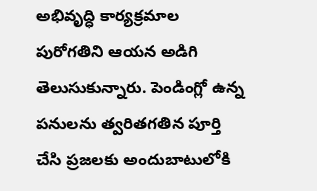అభివృద్ధి కార్యక్రమాల పురోగతిని ఆయన అడిగి తెలుసుకున్నారు. పెండింగ్లో ఉన్న పనులను త్వరితగతిన పూర్తి చేసి ప్రజలకు అందుబాటులోకి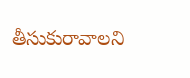తీసుకురావాలని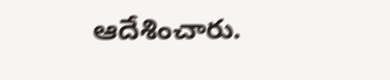ఆదేశించారు.